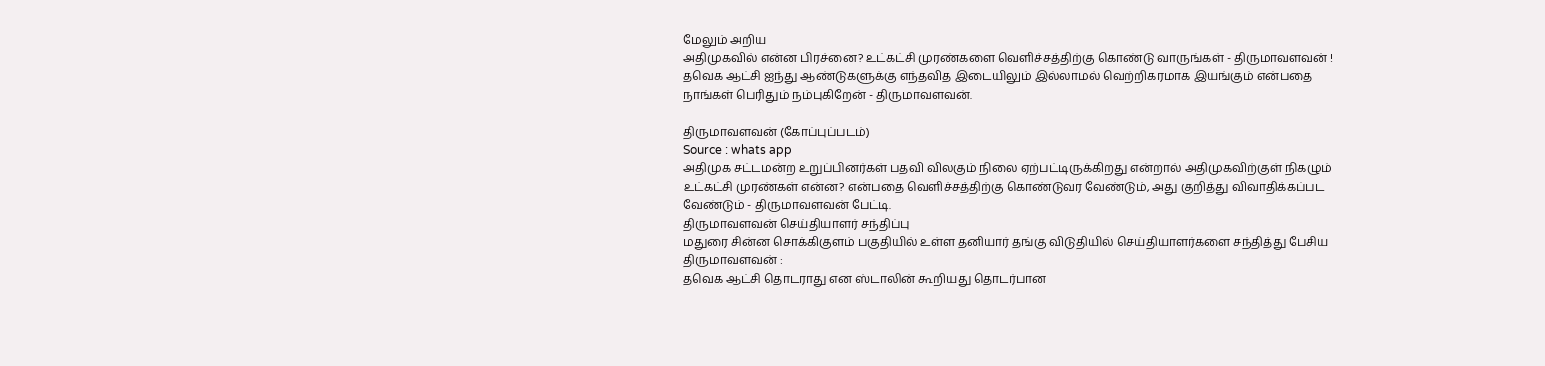மேலும் அறிய
அதிமுகவில் என்ன பிரச்னை? உட்கட்சி முரண்களை வெளிச்சத்திற்கு கொண்டு வாருங்கள் - திருமாவளவன் !
தவெக ஆட்சி ஐந்து ஆண்டுகளுக்கு எந்தவித இடையிலும் இல்லாமல் வெற்றிகரமாக இயங்கும் என்பதை நாங்கள் பெரிதும் நம்புகிறேன் - திருமாவளவன்.

திருமாவளவன் (கோப்புப்படம்)
Source : whats app
அதிமுக சட்டமன்ற உறுப்பினர்கள் பதவி விலகும் நிலை ஏற்பட்டிருக்கிறது என்றால் அதிமுகவிற்குள் நிகழும் உட்கட்சி முரண்கள் என்ன? என்பதை வெளிச்சத்திற்கு கொண்டுவர வேண்டும், அது குறித்து விவாதிக்கப்பட வேண்டும் - திருமாவளவன் பேட்டி.
திருமாவளவன் செய்தியாளர் சந்திப்பு
மதுரை சின்ன சொக்கிகுளம் பகுதியில் உள்ள தனியார் தங்கு விடுதியில் செய்தியாளர்களை சந்தித்து பேசிய திருமாவளவன் :
தவெக ஆட்சி தொடராது என ஸ்டாலின் கூறியது தொடர்பான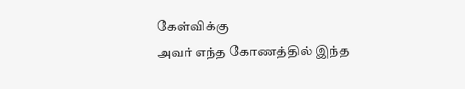கேள்விக்கு
அவர் எந்த கோணத்தில் இந்த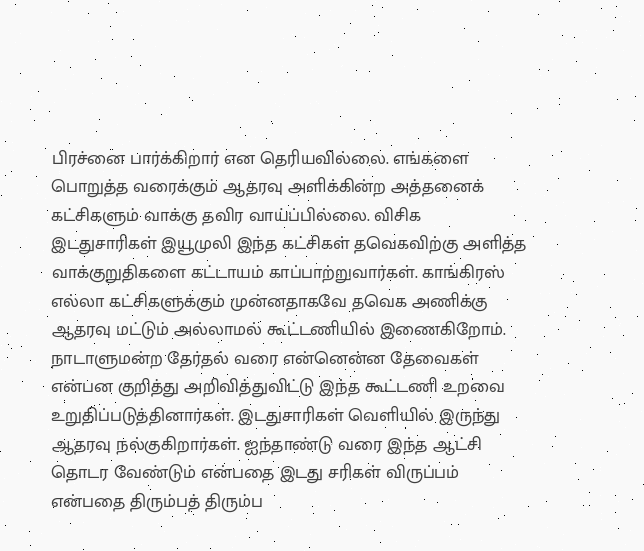பிரச்னை பார்க்கிறார் என தெரியவில்லை. எங்களை பொறுத்த வரைக்கும் ஆதரவு அளிக்கின்ற அத்தனைக் கட்சிகளும் வாக்கு தவிர வாய்ப்பில்லை. விசிக இடதுசாரிகள் இயூமுலி இந்த கட்சிகள் தவெகவிற்கு அளித்த வாக்குறுதிகளை கட்டாயம் காப்பாற்றுவார்கள். காங்கிரஸ் எல்லா கட்சிகளுக்கும் முன்னதாகவே தவெக அணிக்கு ஆதரவு மட்டும் அல்லாமல் கூட்டணியில் இணைகிறோம். நாடாளுமன்ற தேர்தல் வரை என்னென்ன தேவைகள் என்பன குறித்து அறிவித்துவிட்டு இந்த கூட்டணி உறவை உறுதிப்படுத்தினார்கள். இடதுசாரிகள் வெளியில் இருந்து ஆதரவு நல்குகிறார்கள். ஐந்தாண்டு வரை இந்த ஆட்சி தொடர வேண்டும் என்பதை இடது சரிகள் விருப்பம் என்பதை திரும்பத் திரும்ப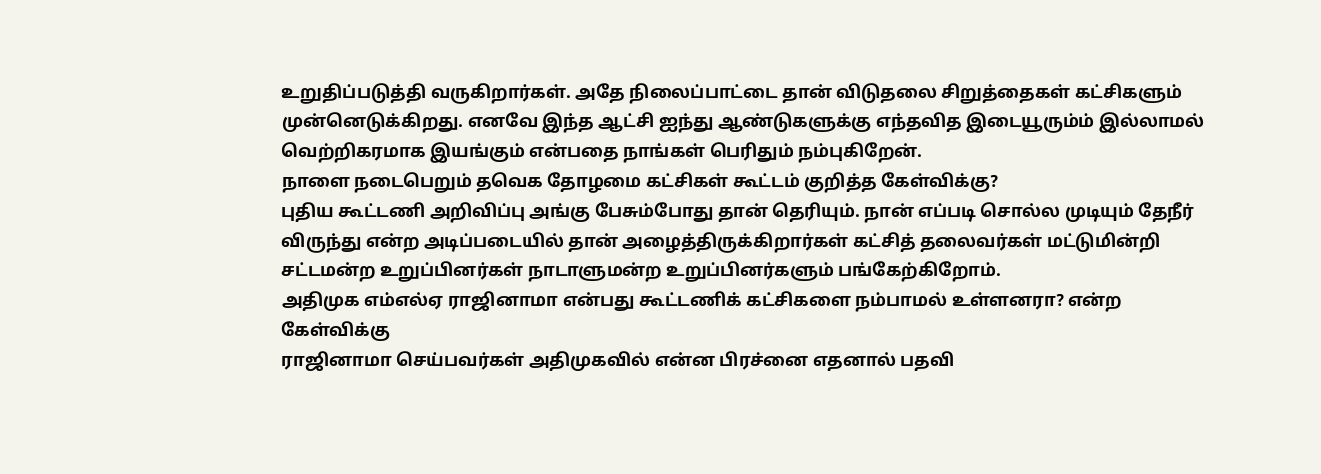உறுதிப்படுத்தி வருகிறார்கள். அதே நிலைப்பாட்டை தான் விடுதலை சிறுத்தைகள் கட்சிகளும் முன்னெடுக்கிறது. எனவே இந்த ஆட்சி ஐந்து ஆண்டுகளுக்கு எந்தவித இடையூரும்ம் இல்லாமல் வெற்றிகரமாக இயங்கும் என்பதை நாங்கள் பெரிதும் நம்புகிறேன்.
நாளை நடைபெறும் தவெக தோழமை கட்சிகள் கூட்டம் குறித்த கேள்விக்கு?
புதிய கூட்டணி அறிவிப்பு அங்கு பேசும்போது தான் தெரியும். நான் எப்படி சொல்ல முடியும் தேநீர் விருந்து என்ற அடிப்படையில் தான் அழைத்திருக்கிறார்கள் கட்சித் தலைவர்கள் மட்டுமின்றி சட்டமன்ற உறுப்பினர்கள் நாடாளுமன்ற உறுப்பினர்களும் பங்கேற்கிறோம்.
அதிமுக எம்எல்ஏ ராஜினாமா என்பது கூட்டணிக் கட்சிகளை நம்பாமல் உள்ளனரா? என்ற கேள்விக்கு
ராஜினாமா செய்பவர்கள் அதிமுகவில் என்ன பிரச்னை எதனால் பதவி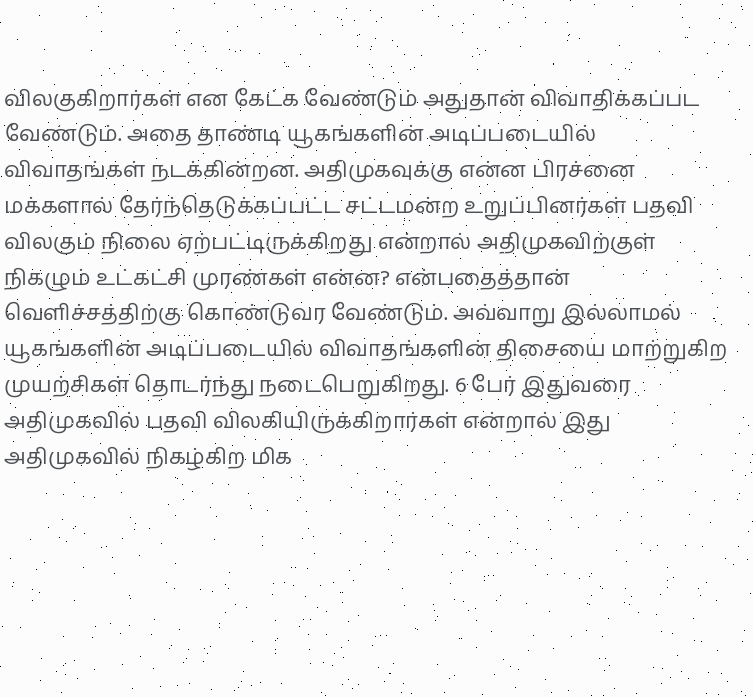விலகுகிறார்கள் என கேட்க வேண்டும் அதுதான் விவாதிக்கப்பட வேண்டும். அதை தாண்டி யூகங்களின் அடிப்படையில் விவாதங்கள் நடக்கின்றன. அதிமுகவுக்கு என்ன பிரச்னை மக்களால் தேர்ந்தெடுக்கப்பட்ட சட்டமன்ற உறுப்பினர்கள் பதவி விலகும் நிலை ஏற்பட்டிருக்கிறது என்றால் அதிமுகவிற்குள் நிகழும் உட்கட்சி முரண்கள் என்ன? என்பதைத்தான் வெளிச்சத்திற்கு கொண்டுவர வேண்டும். அவ்வாறு இல்லாமல் யூகங்களின் அடிப்படையில் விவாதங்களின் திசையை மாற்றுகிற முயற்சிகள் தொடர்ந்து நடைபெறுகிறது. 6 பேர் இதுவரை அதிமுகவில் பதவி விலகியிருக்கிறார்கள் என்றால் இது அதிமுகவில் நிகழ்கிற மிக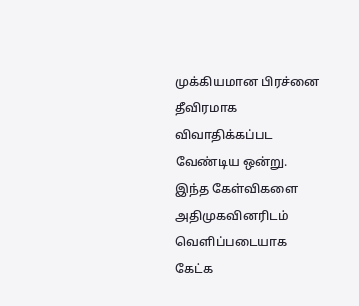முக்கியமான பிரச்னை தீவிரமாக விவாதிக்கப்பட வேண்டிய ஒன்று. இந்த கேள்விகளை அதிமுகவினரிடம் வெளிப்படையாக கேட்க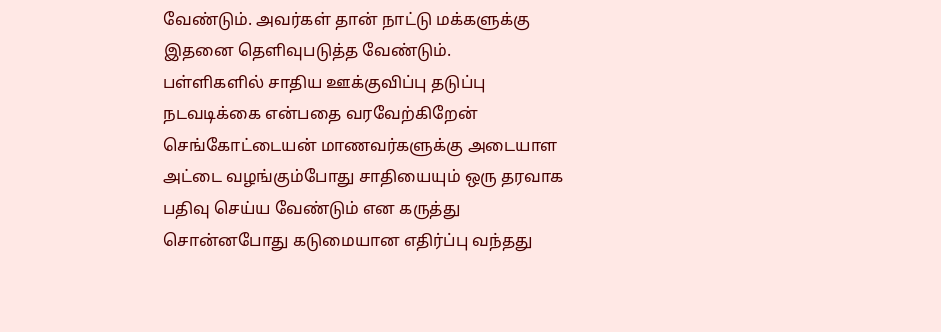வேண்டும். அவர்கள் தான் நாட்டு மக்களுக்கு இதனை தெளிவுபடுத்த வேண்டும்.
பள்ளிகளில் சாதிய ஊக்குவிப்பு தடுப்பு நடவடிக்கை என்பதை வரவேற்கிறேன்
செங்கோட்டையன் மாணவர்களுக்கு அடையாள அட்டை வழங்கும்போது சாதியையும் ஒரு தரவாக பதிவு செய்ய வேண்டும் என கருத்து சொன்னபோது கடுமையான எதிர்ப்பு வந்தது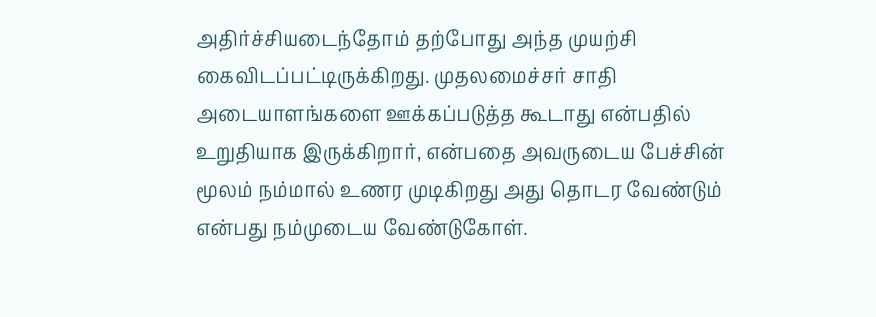அதிர்ச்சியடைந்தோம் தற்போது அந்த முயற்சி கைவிடப்பட்டிருக்கிறது. முதலமைச்சர் சாதி அடையாளங்களை ஊக்கப்படுத்த கூடாது என்பதில் உறுதியாக இருக்கிறார், என்பதை அவருடைய பேச்சின் மூலம் நம்மால் உணர முடிகிறது அது தொடர வேண்டும் என்பது நம்முடைய வேண்டுகோள்.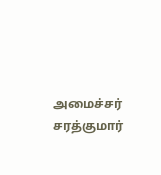அமைச்சர் சரத்குமார்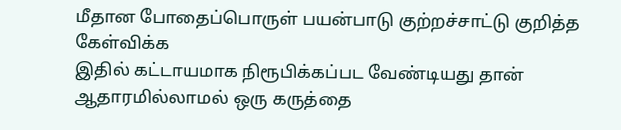மீதான போதைப்பொருள் பயன்பாடு குற்றச்சாட்டு குறித்த கேள்விக்க
இதில் கட்டாயமாக நிரூபிக்கப்பட வேண்டியது தான் ஆதாரமில்லாமல் ஒரு கருத்தை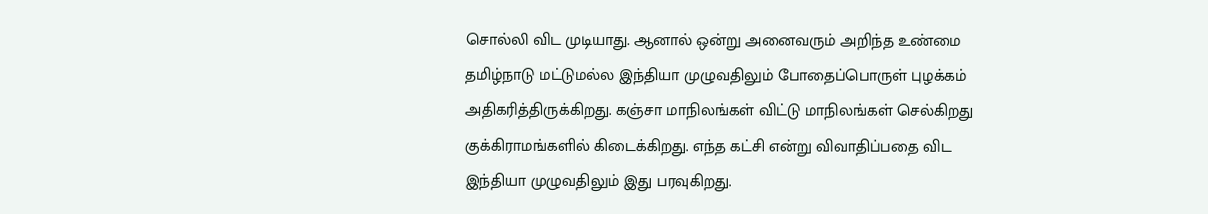சொல்லி விட முடியாது. ஆனால் ஒன்று அனைவரும் அறிந்த உண்மை தமிழ்நாடு மட்டுமல்ல இந்தியா முழுவதிலும் போதைப்பொருள் புழக்கம் அதிகரித்திருக்கிறது. கஞ்சா மாநிலங்கள் விட்டு மாநிலங்கள் செல்கிறது குக்கிராமங்களில் கிடைக்கிறது. எந்த கட்சி என்று விவாதிப்பதை விட இந்தியா முழுவதிலும் இது பரவுகிறது.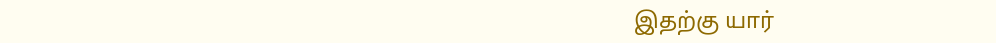இதற்கு யார்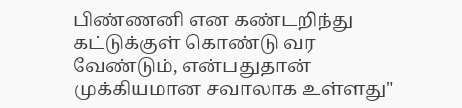பிண்ணனி என கண்டறிந்து கட்டுக்குள் கொண்டு வர வேண்டும், என்பதுதான் முக்கியமான சவாலாக உள்ளது"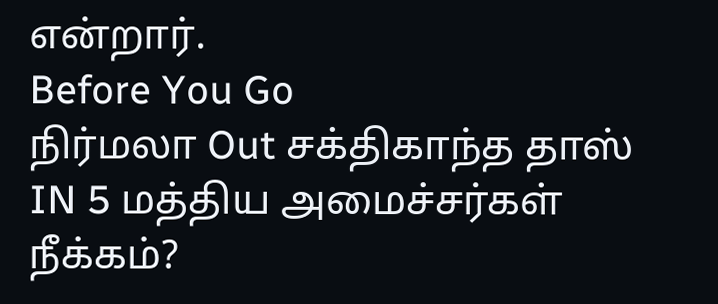என்றார்.
Before You Go
நிர்மலா Out சக்திகாந்த தாஸ் IN 5 மத்திய அமைச்சர்கள் நீக்கம்?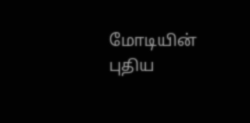மோடியின் புதிய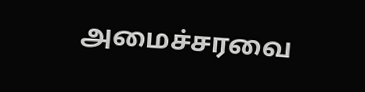அமைச்சரவை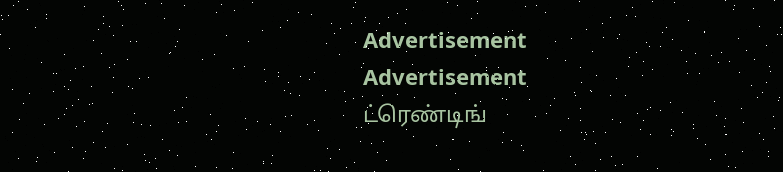Advertisement
Advertisement
ட்ரெண்டிங்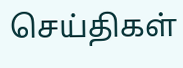செய்திகள்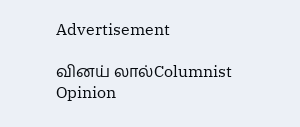Advertisement

வினய் லால்Columnist
Opinion